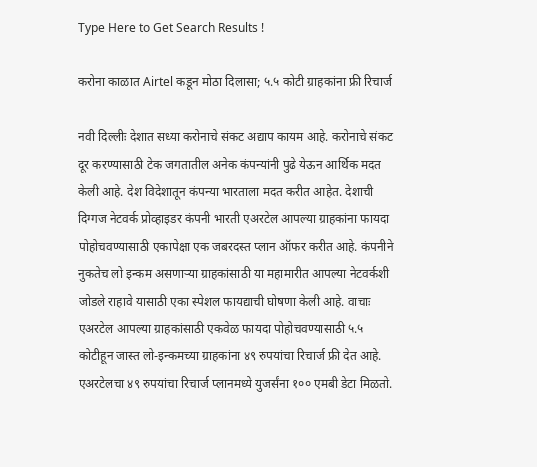Type Here to Get Search Results !

करोना काळात Airtel कडून मोठा दिलासा; ५.५ कोटी ग्राहकांना फ्री रिचार्ज

नवी दिल्लीः देशात सध्या करोनाचे संकट अद्याप कायम आहे. करोनाचे संकट दूर करण्यासाठी टेक जगतातील अनेक कंपन्यांनी पुढे येऊन आर्थिक मदत केली आहे. देश विदेशातून कंपन्या भारताला मदत करीत आहेत. देशाची दिग्गज नेटवर्क प्रोव्हाइडर कंपनी भारती एअरटेल आपल्या ग्राहकांना फायदा पोहोचवण्यासाठी एकापेक्षा एक जबरदस्त प्लान ऑफर करीत आहे. कंपनीने नुकतेच लो इन्कम असणाऱ्या ग्राहकांसाठी या महामारीत आपल्या नेटवर्कशी जोडले राहावे यासाठी एका स्पेशल फायद्याची घोषणा केली आहे. वाचाः एअरटेल आपल्या ग्राहकांसाठी एकवेळ फायदा पोहोचवण्यासाठी ५.५ कोटीहून जास्त लो-इन्कमच्या ग्राहकांना ४९ रुपयांचा रिचार्ज फ्री देत आहे. एअरटेलचा ४९ रुपयांचा रिचार्ज प्लानमध्ये युजर्संना १०० एमबी डेटा मिळतो.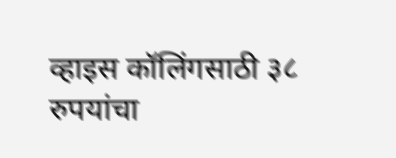व्हाइस कॉलिंगसाठी ३८ रुपयांचा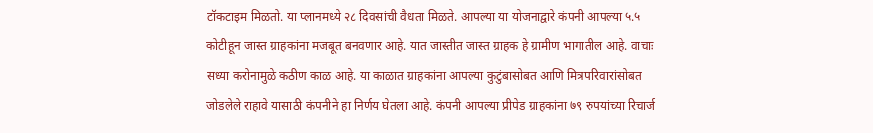टॉकटाइम मिळतो. या प्लानमध्ये २८ दिवसांची वैधता मिळते. आपल्या या योजनाद्वारे कंपनी आपल्या ५.५ कोटीहून जास्त ग्राहकांना मजबूत बनवणार आहे. यात जास्तीत जास्त ग्राहक हे ग्रामीण भागातील आहे. वाचाः सध्या करोनामुळे कठीण काळ आहे. या काळात ग्राहकांना आपल्या कुटुंबासोबत आणि मित्रपरिवारांसोबत जोडलेले राहावे यासाठी कंपनीने हा निर्णय घेतला आहे. कंपनी आपल्या प्रीपेड ग्राहकांना ७९ रुपयांच्या रिचार्ज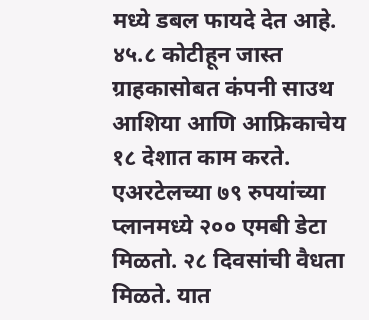मध्ये डबल फायदे देत आहे. ४५.८ कोटीहून जास्त ग्राहकासोबत कंपनी साउथ आशिया आणि आफ्रिकाचेय १८ देशात काम करते. एअरटेलच्या ७९ रुपयांच्या प्लानमध्ये २०० एमबी डेटा मिळतो. २८ दिवसांची वैधता मिळते. यात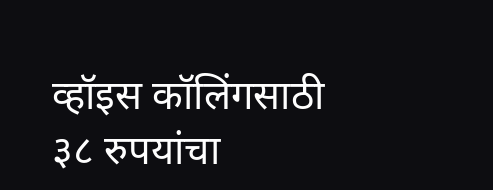व्हॉइस कॉलिंगसाठी ३८ रुपयांचा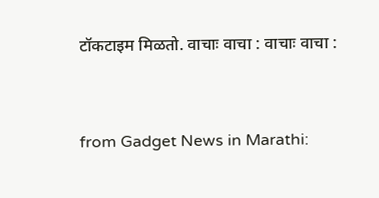टॉकटाइम मिळतो. वाचाः वाचा : वाचाः वाचा :


from Gadget News in Marathi: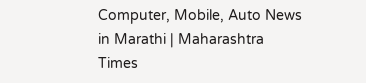Computer, Mobile, Auto News in Marathi | Maharashtra Times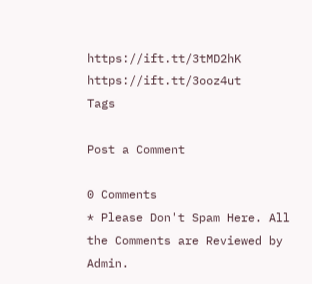https://ift.tt/3tMD2hK
https://ift.tt/3ooz4ut
Tags

Post a Comment

0 Comments
* Please Don't Spam Here. All the Comments are Reviewed by Admin.